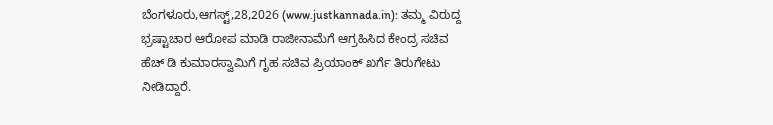ಬೆಂಗಳೂರು,ಆಗಸ್ಟ್,28,2026 (www.justkannada.in): ತಮ್ಮ ವಿರುದ್ದ ಭ್ರಷ್ಟಾಚಾರ ಆರೋಪ ಮಾಡಿ ರಾಜೀನಾಮೆಗೆ ಆಗ್ರಹಿಸಿದ ಕೇಂದ್ರ ಸಚಿವ ಹೆಚ್ ಡಿ ಕುಮಾರಸ್ವಾಮಿಗೆ ಗೃಹ ಸಚಿವ ಪ್ರಿಯಾಂಕ್ ಖರ್ಗೆ ತಿರುಗೇಟು ನೀಡಿದ್ದಾರೆ.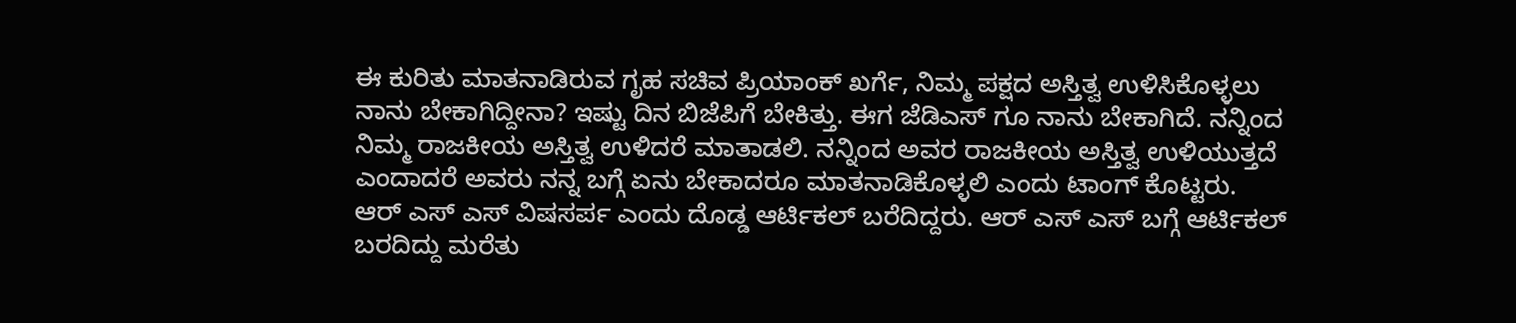ಈ ಕುರಿತು ಮಾತನಾಡಿರುವ ಗೃಹ ಸಚಿವ ಪ್ರಿಯಾಂಕ್ ಖರ್ಗೆ, ನಿಮ್ಮ ಪಕ್ಷದ ಅಸ್ತಿತ್ವ ಉಳಿಸಿಕೊಳ್ಳಲು ನಾನು ಬೇಕಾಗಿದ್ದೀನಾ? ಇಷ್ಟು ದಿನ ಬಿಜೆಪಿಗೆ ಬೇಕಿತ್ತು. ಈಗ ಜೆಡಿಎಸ್ ಗೂ ನಾನು ಬೇಕಾಗಿದೆ. ನನ್ನಿಂದ ನಿಮ್ಮ ರಾಜಕೀಯ ಅಸ್ತಿತ್ವ ಉಳಿದರೆ ಮಾತಾಡಲಿ. ನನ್ನಿಂದ ಅವರ ರಾಜಕೀಯ ಅಸ್ತಿತ್ವ ಉಳಿಯುತ್ತದೆ ಎಂದಾದರೆ ಅವರು ನನ್ನ ಬಗ್ಗೆ ಏನು ಬೇಕಾದರೂ ಮಾತನಾಡಿಕೊಳ್ಳಲಿ ಎಂದು ಟಾಂಗ್ ಕೊಟ್ಟರು.
ಆರ್ ಎಸ್ ಎಸ್ ವಿಷಸರ್ಪ ಎಂದು ದೊಡ್ಡ ಆರ್ಟಿಕಲ್ ಬರೆದಿದ್ದರು. ಆರ್ ಎಸ್ ಎಸ್ ಬಗ್ಗೆ ಆರ್ಟಿಕಲ್ ಬರದಿದ್ದು ಮರೆತು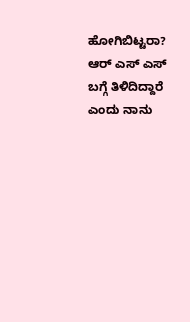ಹೋಗಿಬಿಟ್ಟರಾ? ಆರ್ ಎಸ್ ಎಸ್ ಬಗ್ಗೆ ತಿಳಿದಿದ್ದಾರೆ ಎಂದು ನಾನು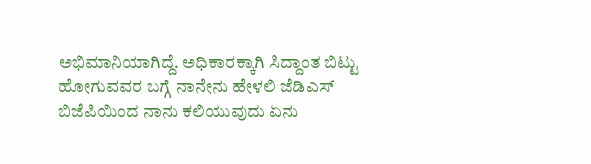ಅಭಿಮಾನಿಯಾಗಿದ್ದೆ. ಅಧಿಕಾರಕ್ಕಾಗಿ ಸಿದ್ದಾಂತ ಬಿಟ್ಟು ಹೋಗುವವರ ಬಗ್ಗೆ ನಾನೇನು ಹೇಳಲಿ ಜೆಡಿಎಸ್ ಬಿಜೆಪಿಯಿಂದ ನಾನು ಕಲಿಯುವುದು ಏನು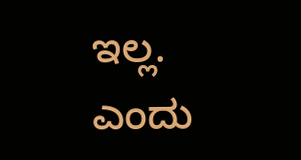ಇಲ್ಲ. ಎಂದು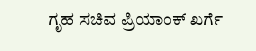ಗೃಹ ಸಚಿವ ಪ್ರಿಯಾಂಕ್ ಖರ್ಗೆ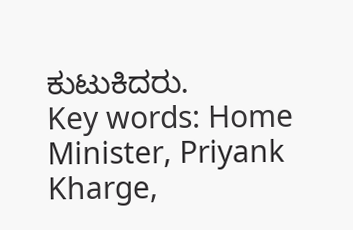ಕುಟುಕಿದರು.
Key words: Home Minister, Priyank Kharge,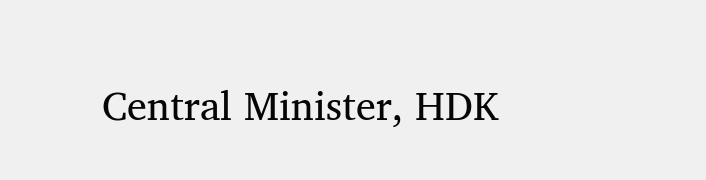Central Minister, HDK